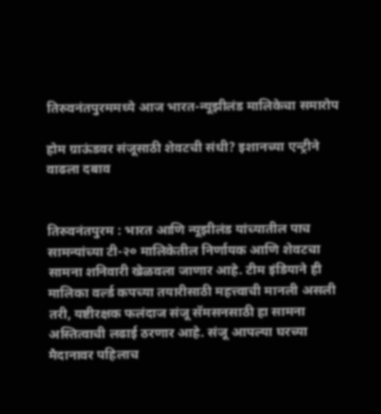तिरुवनंतपुरममध्ये आज भारत-न्यूझीलंड मालिकेचा समारोप

होम ग्राऊंडवर संजूसाठी शेवटची संधी? इशानच्या एन्ट्रीने वाढला दबाव


तिरुवनंतपुरम : भारत आणि न्यूझीलंड यांच्यातील पाच सामन्यांच्या टी-२० मालिकेतील निर्णायक आणि शेवटचा सामना शनिवारी खेळवला जाणार आहे. टीम इंडियाने ही मालिका वर्ल्ड कपच्या तयारीसाठी महत्त्वाची मानली असली तरी, यष्टीरक्षक फलंदाज संजू सॅमसनसाठी हा सामना अस्तित्वाची लढाई ठरणार आहे. संजू आपल्या घरच्या मैदानावर पहिलाच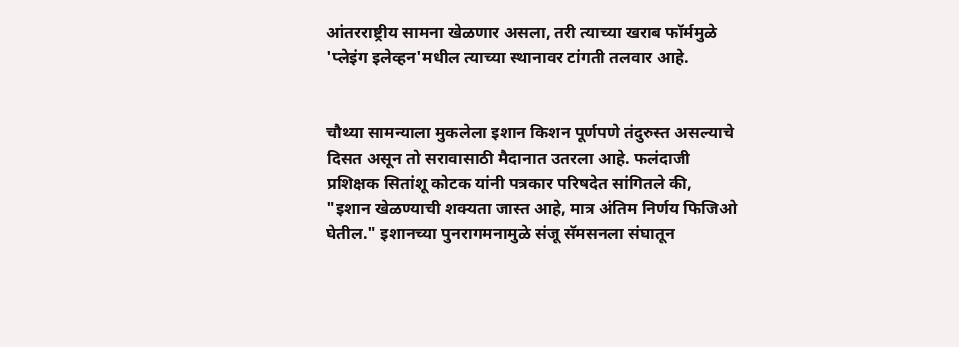आंतरराष्ट्रीय सामना खेळणार असला, तरी त्याच्या खराब फॉर्ममुळे 'प्लेइंग इलेव्हन'मधील त्याच्या स्थानावर टांगती तलवार आहे.


चौथ्या सामन्याला मुकलेला इशान किशन पूर्णपणे तंदुरुस्त असल्याचे दिसत असून तो सरावासाठी मैदानात उतरला आहे. फलंदाजी प्रशिक्षक सितांशू कोटक यांनी पत्रकार परिषदेत सांगितले की, "इशान खेळण्याची शक्यता जास्त आहे, मात्र अंतिम निर्णय फिजिओ घेतील." इशानच्या पुनरागमनामुळे संजू सॅमसनला संघातून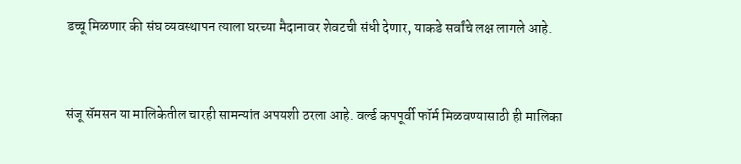डच्चू मिळणार की संघ व्यवस्थापन त्याला घरच्या मैदानावर शेवटची संधी देणार, याकडे सर्वांचे लक्ष लागले आहे.


संजू सॅमसन या मालिकेतील चारही सामन्यांत अपयशी ठरला आहे. वर्ल्ड कपपूर्वी फॉर्म मिळवण्यासाठी ही मालिका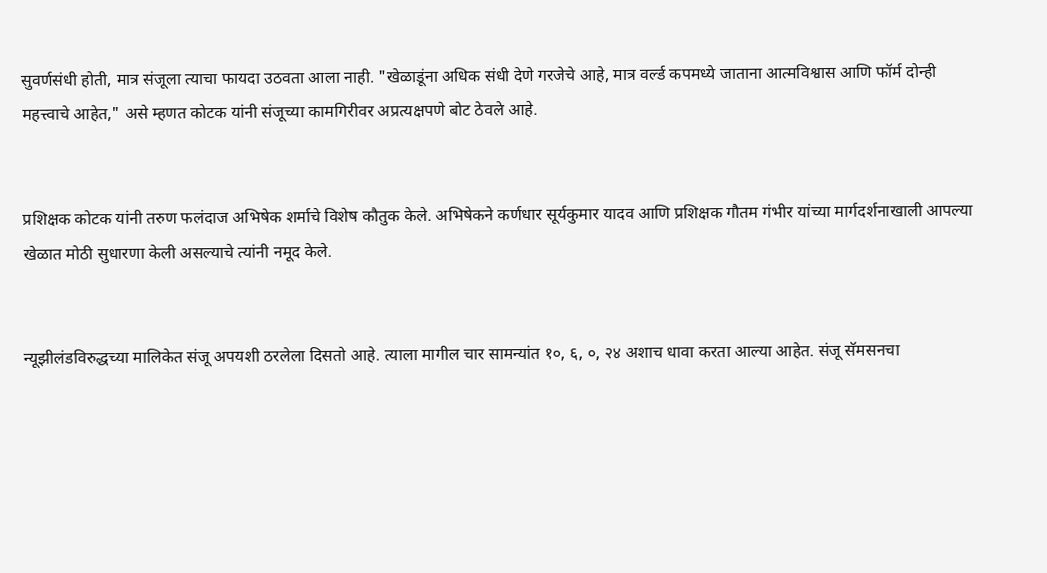सुवर्णसंधी होती, मात्र संजूला त्याचा फायदा उठवता आला नाही. "खेळाडूंना अधिक संधी देणे गरजेचे आहे, मात्र वर्ल्ड कपमध्ये जाताना आत्मविश्वास आणि फॉर्म दोन्ही महत्त्वाचे आहेत," असे म्हणत कोटक यांनी संजूच्या कामगिरीवर अप्रत्यक्षपणे बोट ठेवले आहे.


प्रशिक्षक कोटक यांनी तरुण फलंदाज अभिषेक शर्माचे विशेष कौतुक केले. अभिषेकने कर्णधार सूर्यकुमार यादव आणि प्रशिक्षक गौतम गंभीर यांच्या मार्गदर्शनाखाली आपल्या खेळात मोठी सुधारणा केली असल्याचे त्यांनी नमूद केले.


न्यूझीलंडविरुद्धच्या मालिकेत संजू अपयशी ठरलेला दिसतो आहे. त्याला मागील चार सामन्यांत १०, ६, ०, २४ अशाच धावा करता आल्या आहेत. संजू सॅमसनचा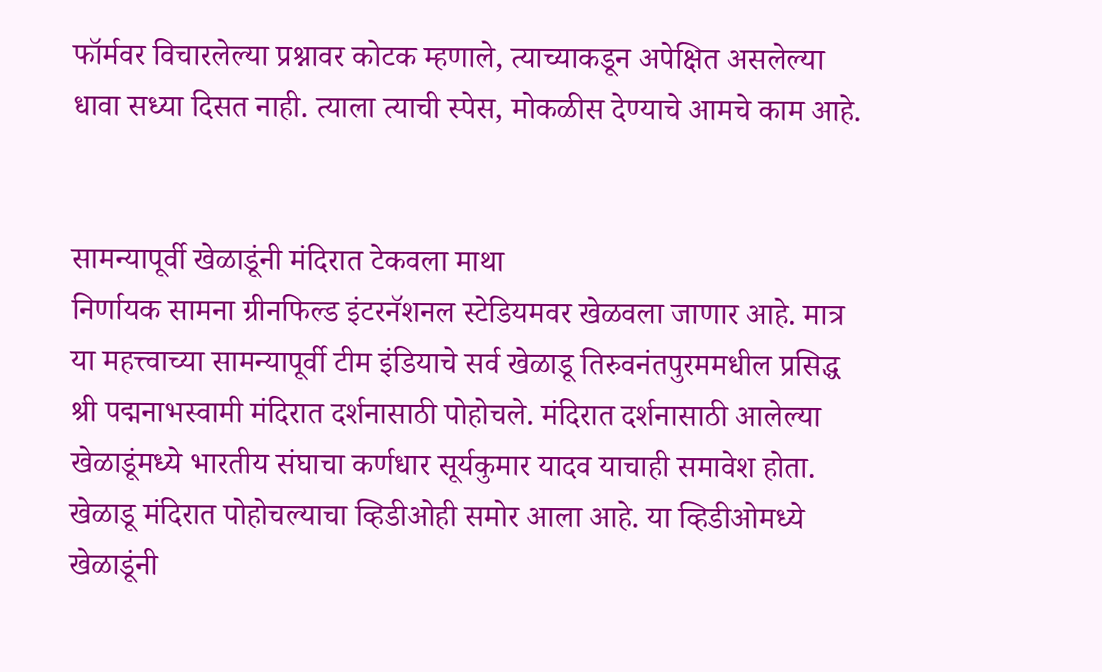फॉर्मवर विचारलेल्या प्रश्नावर कोटक म्हणाले, त्याच्याकडून अपेक्षित असलेल्या धावा सध्या दिसत नाही. त्याला त्याची स्पेस, मोकळीस देण्याचे आमचे काम आहे.


सामन्यापूर्वी खेळाडूंनी मंदिरात टेकवला माथा
निर्णायक सामना ग्रीनफिल्ड इंटरनॅशनल स्टेडियमवर खेळवला जाणार आहे. मात्र या महत्त्वाच्या सामन्यापूर्वी टीम इंडियाचे सर्व खेळाडू तिरुवनंतपुरममधील प्रसिद्ध श्री पद्मनाभस्वामी मंदिरात दर्शनासाठी पोहोचले. मंदिरात दर्शनासाठी आलेल्या खेळाडूंमध्ये भारतीय संघाचा कर्णधार सूर्यकुमार यादव याचाही समावेश होता. खेळाडू मंदिरात पोहोचल्याचा व्हिडीओही समोर आला आहे. या व्हिडीओमध्ये खेळाडूंनी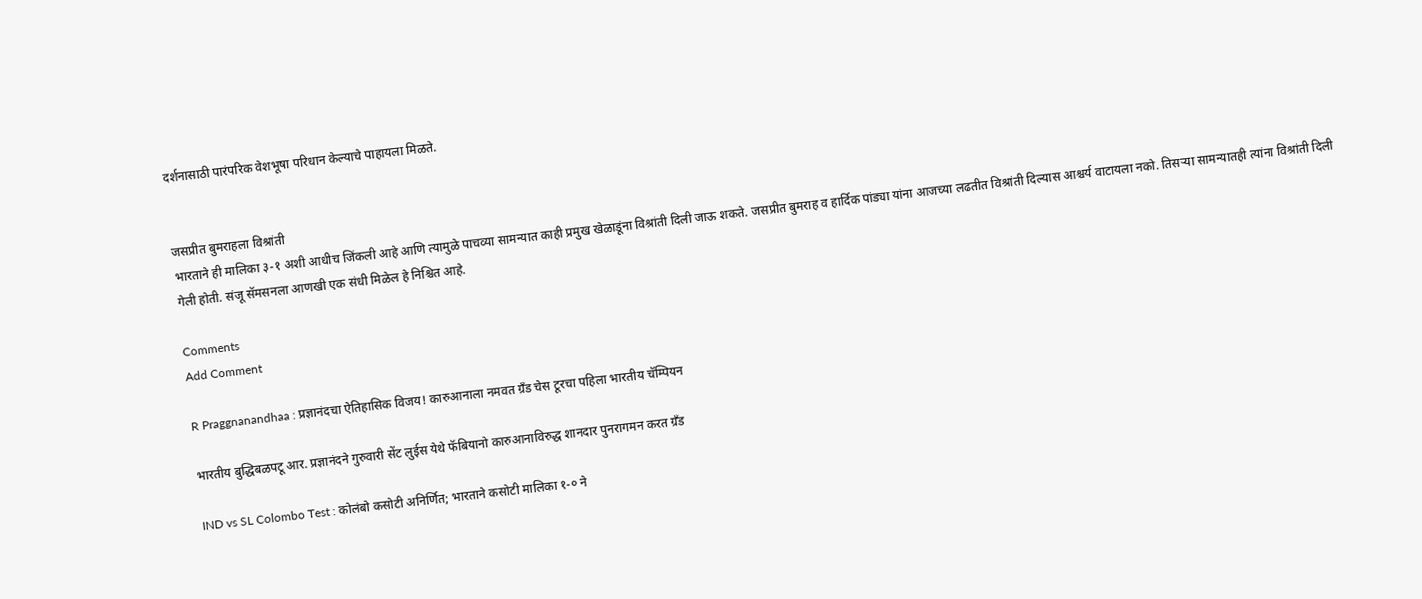दर्शनासाठी पारंपरिक वेशभूषा परिधान केल्याचे पाहायला मिळते.


जसप्रीत बुमराहला विश्रांती
भारताने ही मालिका ३-१ अशी आधीच जिंकली आहे आणि त्यामुळे पाचव्या सामन्यात काही प्रमुख खेळाडूंना विश्रांती दिली जाऊ शकते. जसप्रीत बुमराह व हार्दिक पांड्या यांना आजच्या लढतीत विश्रांती दिल्यास आश्चर्य वाटायला नको. तिसऱ्या सामन्यातही त्यांना विश्रांती दिली गेली होती. संजू सॅमसनला आणखी एक संधी मिळेल हे निश्चित आहे.

Comments
Add Comment

R Praggnanandhaa : प्रज्ञानंदचा ऐतिहासिक विजय! कारुआनाला नमवत ग्रँड चेस टूरचा पहिला भारतीय चॅम्पियन

भारतीय बुद्धिबळपटू आर. प्रज्ञानंदने गुरुवारी सेंट लुईस येथे फॅबियानो कारुआनाविरुद्ध शानदार पुनरागमन करत ग्रँड

IND vs SL Colombo Test : कोलंबो कसोटी अनिर्णित; भारताने कसोटी मालिका १-० ने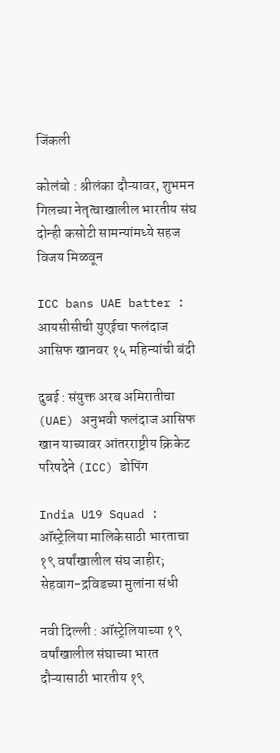जिंकली

कोलंबो : श्रीलंका दौऱ्यावर, शुभमन गिलच्या नेतृत्वाखालील भारतीय संघ दोन्ही कसोटी सामन्यांमध्ये सहज विजय मिळवून

ICC bans UAE batter : आयसीसीची युएईचा फलंदाज आसिफ खानवर १५ महिन्यांची बंदी

दुबई : संयुक्त अरब अमिरातीचा (UAE) अनुभवी फलंदाज आसिफ खान याच्यावर आंतरराष्ट्रीय क्रिकेट परिषदेने (ICC) डोपिंग

India U19 Squad : ऑस्ट्रेलिया मालिकेसाठी भारताचा १९ वर्षांखालील संघ जाहीर; सेहवाग-द्रविडच्या मुलांना संधी

नवी दिल्ली : ऑस्ट्रेलियाच्या १९ वर्षांखालील संघाच्या भारत दौऱ्यासाठी भारतीय १९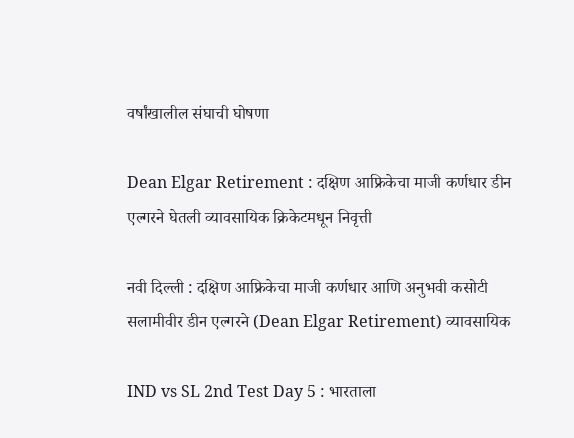वर्षांखालील संघाची घोषणा

Dean Elgar Retirement : दक्षिण आफ्रिकेचा माजी कर्णधार डीन एल्गरने घेतली व्यावसायिक क्रिकेटमधून निवृत्ती

नवी दिल्ली : दक्षिण आफ्रिकेचा माजी कर्णधार आणि अनुभवी कसोटी सलामीवीर डीन एल्गरने (Dean Elgar Retirement) व्यावसायिक

IND vs SL 2nd Test Day 5 : भारताला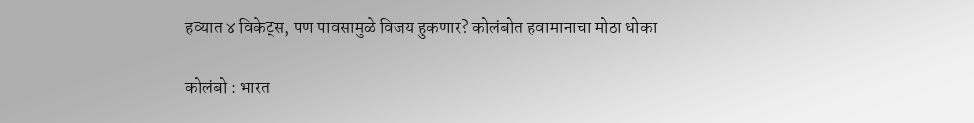हव्यात ४ विकेट्स, पण पावसामुळे विजय हुकणार? कोलंबोत हवामानाचा मोठा धोका

कोलंबो : भारत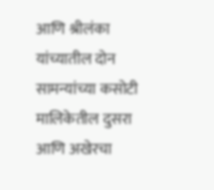आणि श्रीलंका यांच्यातील दोन सामन्यांच्या कसोटी मालिकेतील दुसरा आणि अखेरचा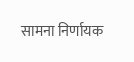सामना निर्णायक